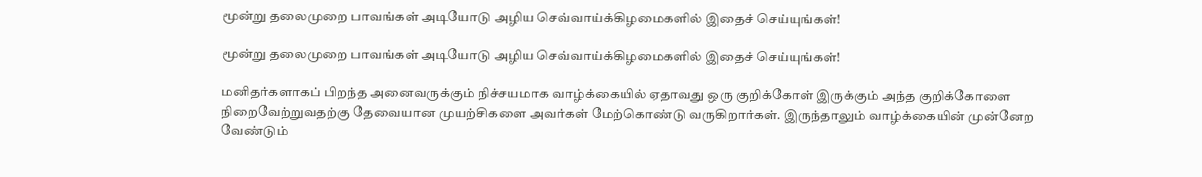மூன்று தலைமுறை பாவங்கள் அடியோடு அழிய செவ்வாய்க்கிழமைகளில் இதைச் செய்யுங்கள்!

மூன்று தலைமுறை பாவங்கள் அடியோடு அழிய செவ்வாய்க்கிழமைகளில் இதைச் செய்யுங்கள்!

மனிதர்களாகப் பிறந்த அனைவருக்கும் நிச்சயமாக வாழ்க்கையில் ஏதாவது ஒரு குறிக்கோள் இருக்கும் அந்த குறிக்கோளை நிறைவேற்றுவதற்கு தேவையான முயற்சிகளை அவர்கள் மேற்கொண்டு வருகிறார்கள். இருந்தாலும் வாழ்க்கையின் முன்னேற வேண்டும்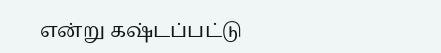என்று கஷ்டப்பட்டு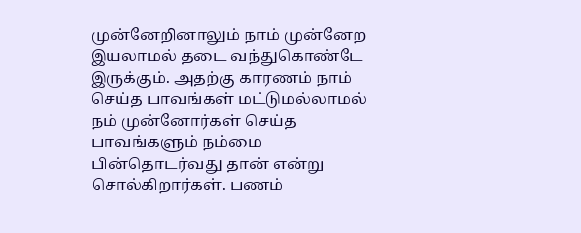முன்னேறினாலும் நாம் முன்னேற இயலாமல் தடை வந்துகொண்டே இருக்கும். அதற்கு காரணம் நாம் செய்த பாவங்கள் மட்டுமல்லாமல் நம் முன்னோர்கள் செய்த பாவங்களும் நம்மை பின்தொடர்வது தான் என்று சொல்கிறார்கள். பணம்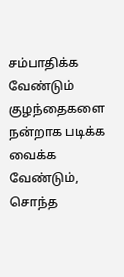சம்பாதிக்க வேண்டும் குழந்தைகளை நன்றாக படிக்க வைக்க வேண்டும், சொந்த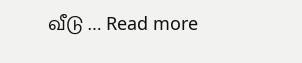வீடு … Read more